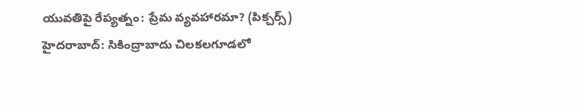యువతిపై రేప్యత్నం: ప్రేమ వ్యవహారమా? (పిక్చర్స్)
హైదరాబాద్: సికింద్రాబాదు చిలకలగూడలో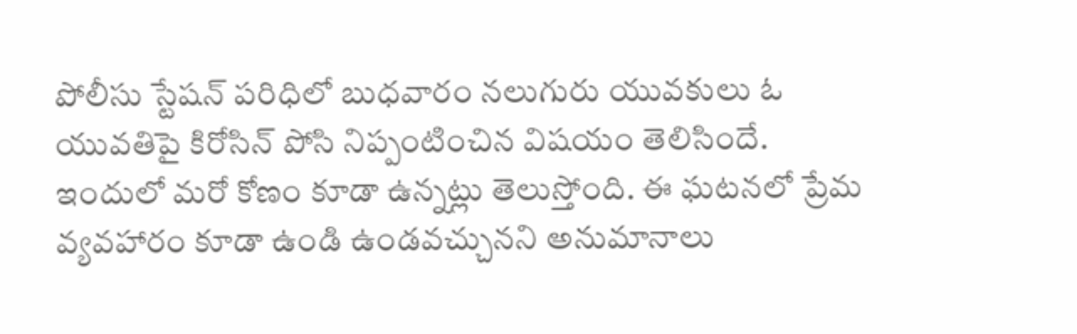పోలీసు స్టేషన్ పరిధిలో బుధవారం నలుగురు యువకులు ఓ యువతిపై కిరోసిన్ పోసి నిప్పంటించిన విషయం తెలిసిందే. ఇందులో మరో కోణం కూడా ఉన్నట్లు తెలుస్తోంది. ఈ ఘటనలో ప్రేమ వ్యవహారం కూడా ఉండి ఉండవచ్చునని అనుమానాలు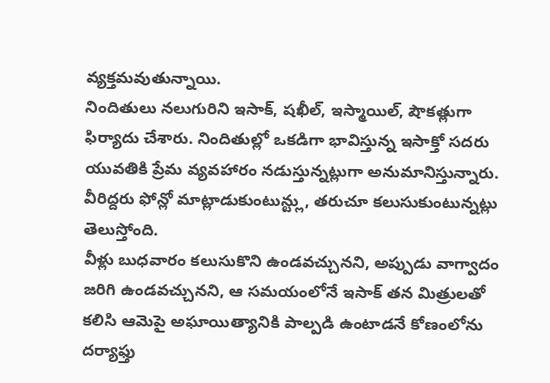వ్యక్తమవుతున్నాయి.
నిందితులు నలుగురిని ఇసాక్, షఖీల్, ఇస్మాయిల్, షౌకత్లుగా ఫిర్యాదు చేశారు. నిందితుల్లో ఒకడిగా భావిస్తున్న ఇసాక్తో సదరు యువతికి ప్రేమ వ్యవహారం నడుస్తున్నట్లుగా అనుమానిస్తున్నారు. వీరిద్దరు ఫోన్లో మాట్లాడుకుంటున్ట్లు, తరుచూ కలుసుకుంటున్నట్లు తెలుస్తోంది.
వీళ్లు బుధవారం కలుసుకొని ఉండవచ్చునని, అప్పుడు వాగ్వాదం జరిగి ఉండవచ్చునని, ఆ సమయంలోనే ఇసాక్ తన మిత్రులతో కలిసి ఆమెపై అఘాయిత్యానికి పాల్పడి ఉంటాడనే కోణంలోను దర్యాఫ్తు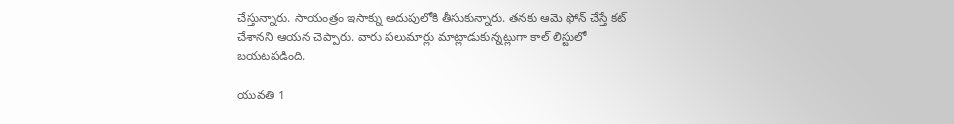చేస్తున్నారు. సాయంత్రం ఇసాక్ను అదుపులోకి తీసుకున్నారు. తనకు ఆమె ఫోన్ చేస్తే కట్ చేశానని ఆయన చెప్పారు. వారు పలుమార్లు మాట్లాడుకున్నట్లుగా కాల్ లిస్టులో బయటపడింది.

యువతి 1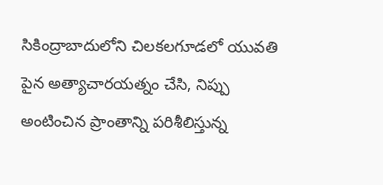సికింద్రాబాదులోని చిలకలగూడలో యువతి పైన అత్యాచారయత్నం చేసి, నిప్పు అంటించిన ప్రాంతాన్ని పరిశీలిస్తున్న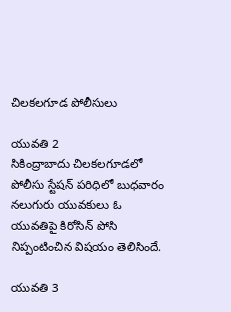చిలకలగూడ పోలీసులు

యువతి 2
సికింద్రాబాదు చిలకలగూడలో పోలీసు స్టేషన్ పరిధిలో బుధవారం నలుగురు యువకులు ఓ యువతిపై కిరోసిన్ పోసి నిప్పంటించిన విషయం తెలిసిందే.

యువతి 3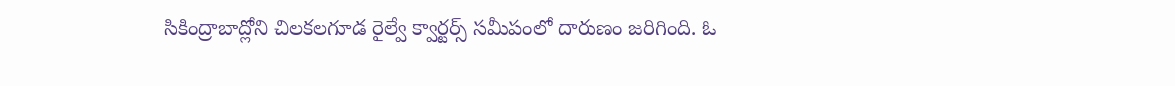సికింద్రాబాద్లోని చిలకలగూడ రైల్వే క్వార్టర్స్ సమీపంలో దారుణం జరిగింది. ఓ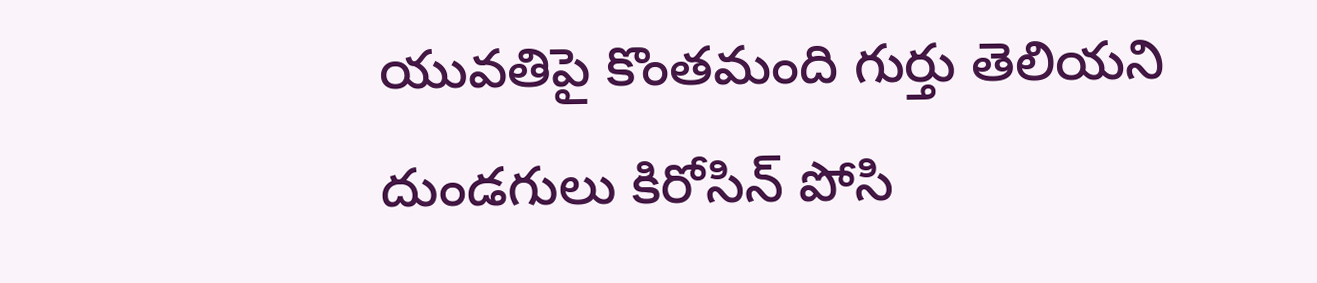యువతిపై కొంతమంది గుర్తు తెలియని దుండగులు కిరోసిన్ పోసి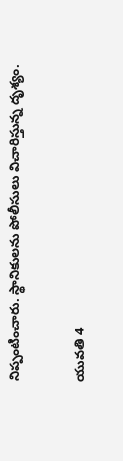నిప్పంటించారు. స్థానికులను పోలీసులు విచారిస్తున్న దృశ్యం.

యువతి 4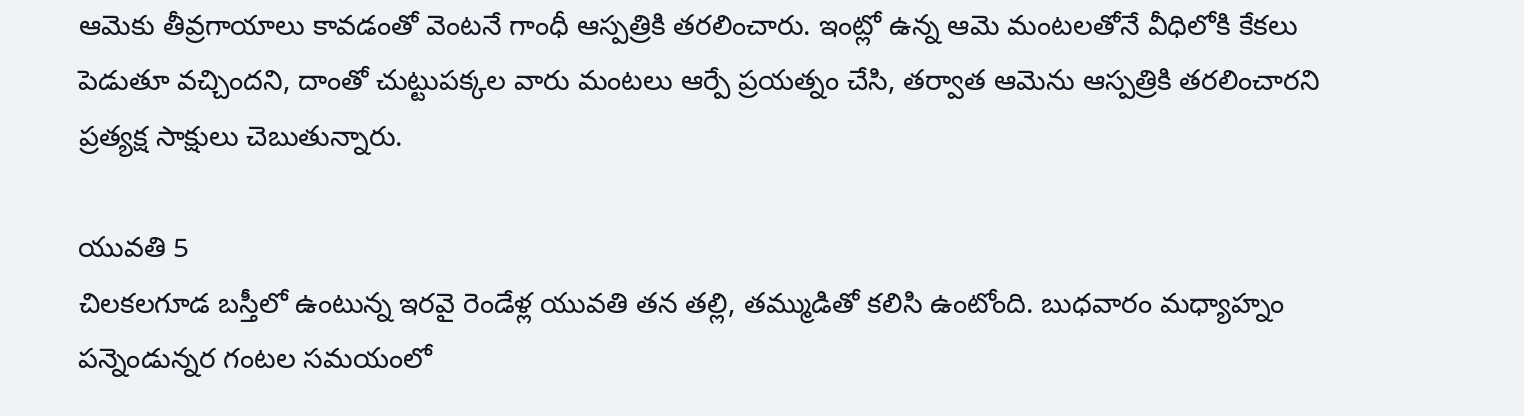ఆమెకు తీవ్రగాయాలు కావడంతో వెంటనే గాంధీ ఆస్పత్రికి తరలించారు. ఇంట్లో ఉన్న ఆమె మంటలతోనే వీధిలోకి కేకలు పెడుతూ వచ్చిందని, దాంతో చుట్టుపక్కల వారు మంటలు ఆర్పే ప్రయత్నం చేసి, తర్వాత ఆమెను ఆస్పత్రికి తరలించారని ప్రత్యక్ష సాక్షులు చెబుతున్నారు.

యువతి 5
చిలకలగూడ బస్తీలో ఉంటున్న ఇరవై రెండేళ్ల యువతి తన తల్లి, తమ్ముడితో కలిసి ఉంటోంది. బుధవారం మధ్యాహ్నం పన్నెండున్నర గంటల సమయంలో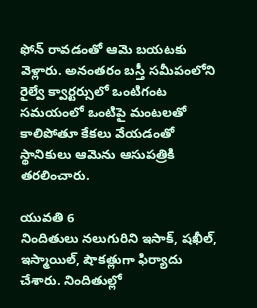ఫోన్ రావడంతో ఆమె బయటకు వెళ్లారు. అనంతరం బస్తీ సమీపంలోని రైల్వే క్వార్టర్సులో ఒంటిగంట సమయంలో ఒంటిపై మంటలతో కాలిపోతూ కేకలు వేయడంతో స్థానికులు ఆమెను ఆసుపత్రికి తరలించారు.

యువతి 6
నిందితులు నలుగురిని ఇసాక్, షఖీల్, ఇస్మాయిల్, షౌకత్లుగా ఫిర్యాదు చేశారు. నిందితుల్లో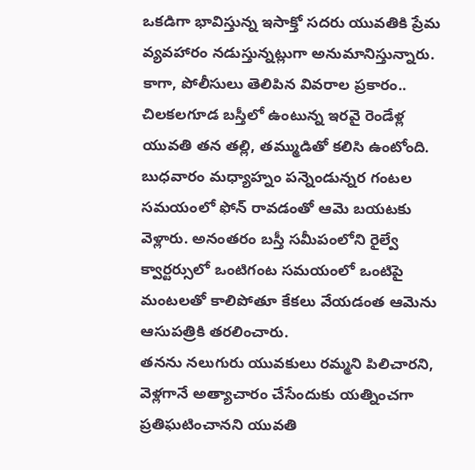ఒకడిగా భావిస్తున్న ఇసాక్తో సదరు యువతికి ప్రేమ వ్యవహారం నడుస్తున్నట్లుగా అనుమానిస్తున్నారు.
కాగా, పోలీసులు తెలిపిన వివరాల ప్రకారం.. చిలకలగూడ బస్తీలో ఉంటున్న ఇరవై రెండేళ్ల యువతి తన తల్లి, తమ్ముడితో కలిసి ఉంటోంది. బుధవారం మధ్యాహ్నం పన్నెండున్నర గంటల సమయంలో ఫోన్ రావడంతో ఆమె బయటకు వెళ్లారు. అనంతరం బస్తీ సమీపంలోని రైల్వే క్వార్టర్సులో ఒంటిగంట సమయంలో ఒంటిపై మంటలతో కాలిపోతూ కేకలు వేయడంత ఆమెను ఆసుపత్రికి తరలించారు.
తనను నలుగురు యువకులు రమ్మని పిలిచారని, వెళ్లగానే అత్యాచారం చేసేందుకు యత్నించగా ప్రతిఘటించానని యువతి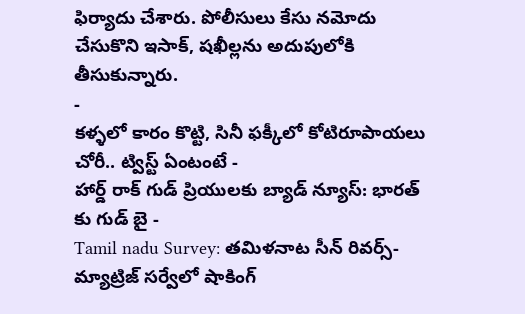ఫిర్యాదు చేశారు. పోలీసులు కేసు నమోదు చేసుకొని ఇసాక్, షఖీల్లను అదుపులోకి తీసుకున్నారు.
-
కళ్ళలో కారం కొట్టి, సినీ ఫక్కీలో కోటిరూపాయలు చోరీ.. ట్విస్ట్ ఏంటంటే -
హార్డ్ రాక్ గుడ్ ప్రియులకు బ్యాడ్ న్యూస్: భారత్ కు గుడ్ బై -
Tamil nadu Survey: తమిళనాట సీన్ రివర్స్-మ్యాట్రిజ్ సర్వేలో షాకింగ్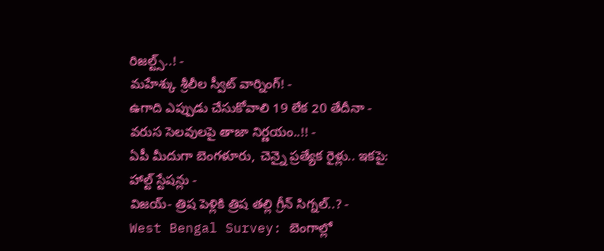రిజల్ట్స్..! -
మహేశ్కు శ్రీలీల స్వీట్ వార్నింగ్! -
ఉగాది ఎప్పుడు చేసుకోవాలి 19 లేక 20 తేదీనా - వరుస సెలవులపై తాజా నిర్ణయం..!! -
ఏపీ మీదుగా బెంగళూరు, చెన్నై ప్రత్యేక రైళ్లు.. ఇకపై: హాల్ట్ స్టేషన్లు -
విజయ్- త్రిష పెళ్లికి త్రిష తల్లి గ్రీన్ సిగ్నల్..? -
West Bengal Survey: బెంగాల్లో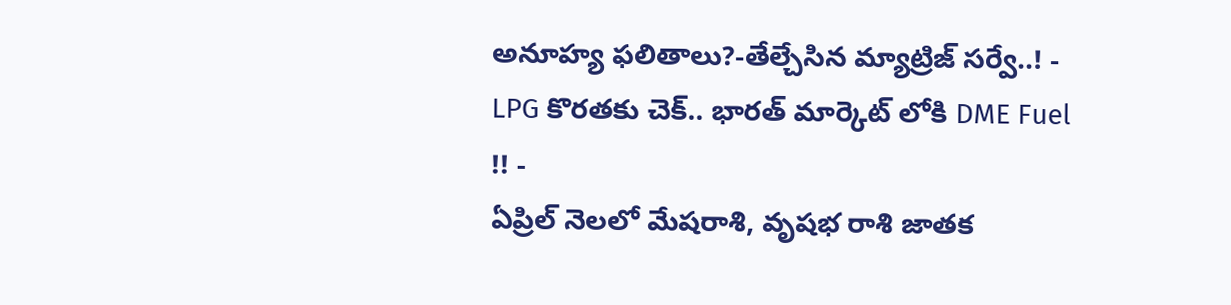అనూహ్య ఫలితాలు?-తేల్చేసిన మ్యాట్రిజ్ సర్వే..! -
LPG కొరతకు చెక్.. భారత్ మార్కెట్ లోకి DME Fuel !! -
ఏప్రిల్ నెలలో మేషరాశి, వృషభ రాశి జాతక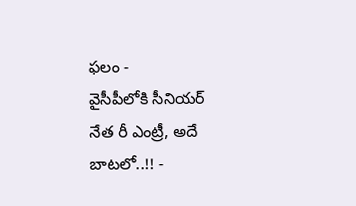ఫలం -
వైసీపీలోకి సీనియర్ నేత రీ ఎంట్రీ, అదే బాటలో..!! -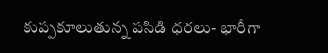కుప్పకూలుతున్న పసిడి ధరలు- భారీగా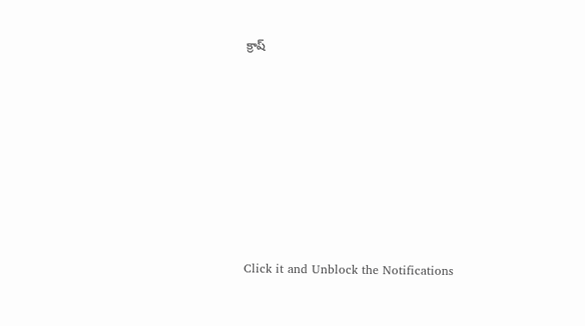క్రాష్












Click it and Unblock the Notifications